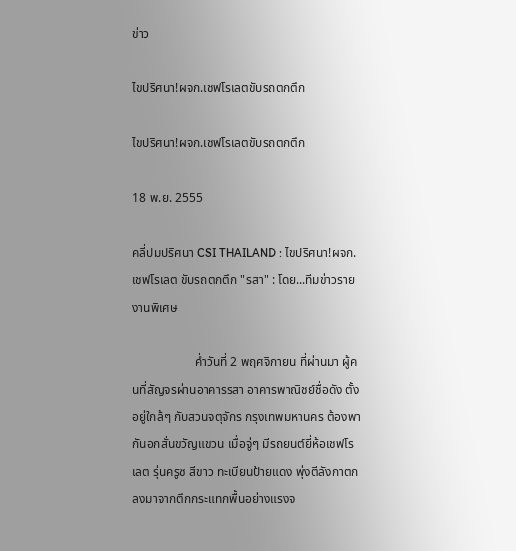ข่าว

ไขปริศนา!ผจก.เชฟโรเลตขับรถตกตึก

ไขปริศนา!ผจก.เชฟโรเลตขับรถตกตึก

18 พ.ย. 2555

คลี่ปมปริศนา CSI THAILAND : ไขปริศนา!ผจก.เชฟโรเลต ขับรถตกตึก "รสา" : โดย...ทีมข่าวรายงานพิเศษ

                    ค่ำวันที่ 2 พฤศจิกายน ที่ผ่านมา ผู้คนที่สัญจรผ่านอาคารรสา อาคารพาณิชย์ชื่อดัง ตั้งอยู่ใกล้ๆ กับสวนจตุจักร กรุงเทพมหานคร ต้องพากันอกสั่นขวัญแขวน เมื่อจู่ๆ มีรถยนต์ยี่ห้อเชฟโรเลต รุ่นครูซ สีขาว ทะเบียนป้ายแดง พุ่งตีลังกาตกลงมาจากตึกกระแทกพื้นอย่างแรงจ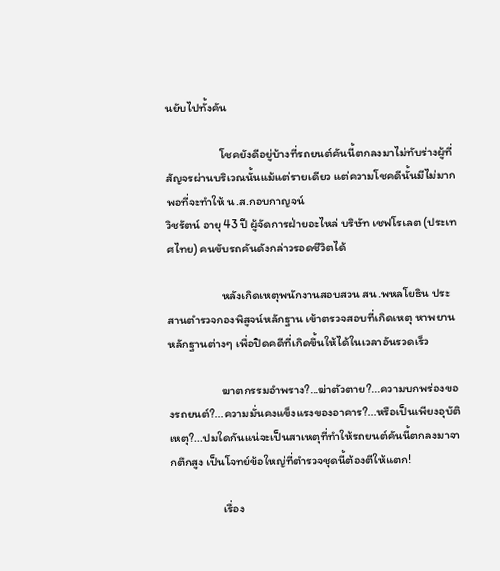นยับไปทั้งคัน

                    โชคยังดีอยู่บ้างที่รถยนต์คันนี้ตกลงมาไม่ทับร่างผู้ที่สัญจรผ่านบริเวณนั้นแม้แต่รายเดียว แต่ความโชคดีนั้นมีไม่มากพอที่จะทำให้ น.ส.กอบกาญจน์
วิชรัตน์ อายุ 43 ปี ผู้จัดการฝ่ายอะไหล่ บริษัท เชฟโรเลต (ประเทศไทย) คนขับรถคันดังกล่าวรอดชีวิตได้

                    หลังเกิดเหตุพนักงานสอบสวน สน.พหลโยธิน ประสานตำรวจกองพิสูจน์หลักฐาน เข้าตรวจสอบที่เกิดเหตุ หาพยานหลักฐานต่างๆ เพื่อปิดคดีที่เกิดขึ้นให้ได้ในเวลาอันรวดเร็ว

                    ฆาตกรรมอำพราง?...ฆ่าตัวตาย?...ความบกพร่องของรถยนต์?...ความมั่นคงแข็งแรงของอาคาร?...หรือเป็นเพียงอุบัติเหตุ?...ปมใดกันแน่จะเป็นสาเหตุที่ทำให้รถยนต์คันนี้ตกลงมาจากตึกสูง เป็นโจทย์ข้อใหญ่ที่ตำรวจชุดนี้ต้องตีให้แตก!

                    เรื่อง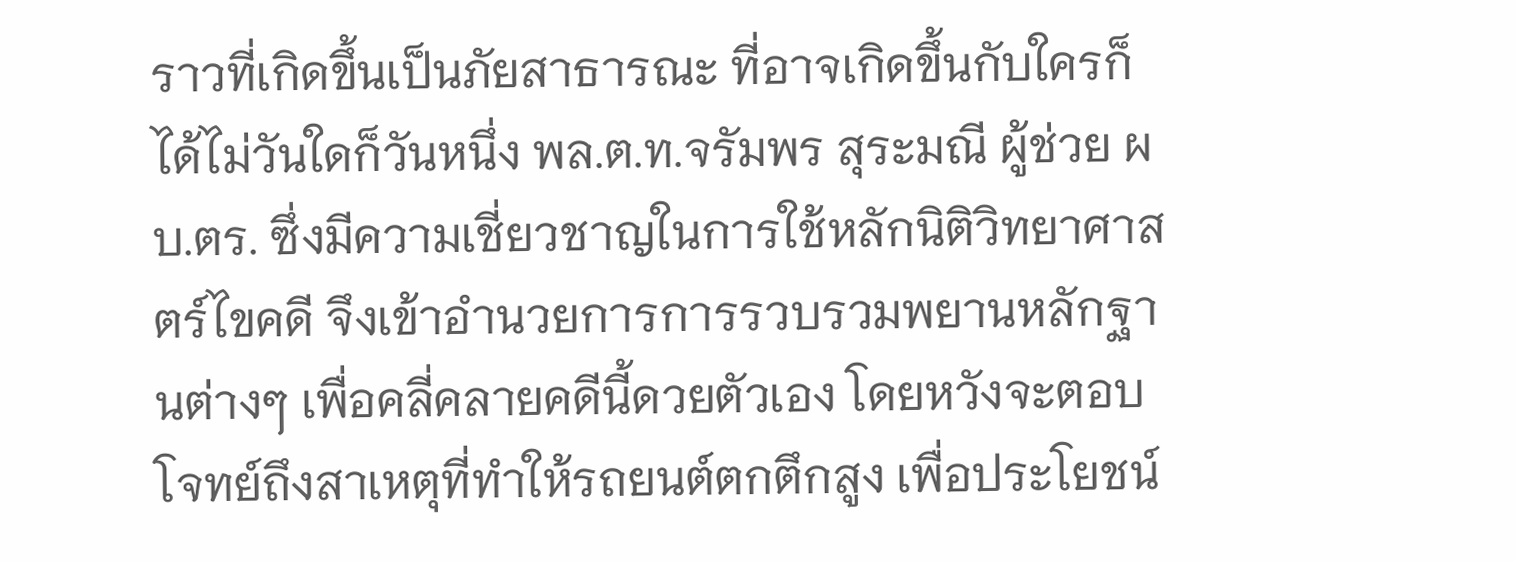ราวที่เกิดขึ้นเป็นภัยสาธารณะ ที่อาจเกิดขึ้นกับใครก็ได้ไม่วันใดก็วันหนึ่ง พล.ต.ท.จรัมพร สุระมณี ผู้ช่วย ผบ.ตร. ซึ่งมีความเชี่ยวชาญในการใช้หลักนิติวิทยาศาสตร์ไขคดี จึงเข้าอำนวยการการรวบรวมพยานหลักฐานต่างๆ เพื่อคลี่คลายคดีนี้ดวยตัวเอง โดยหวังจะตอบโจทย์ถึงสาเหตุที่ทำให้รถยนต์ตกตึกสูง เพื่อประโยชน์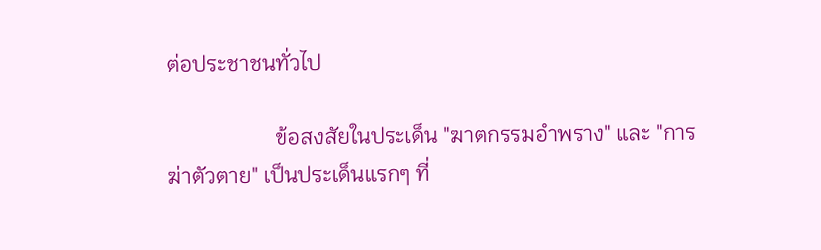ต่อประชาชนทั่วไป

                    ข้อสงสัยในประเด็น "ฆาตกรรมอำพราง" และ "การฆ่าตัวตาย" เป็นประเด็นแรกๆ ที่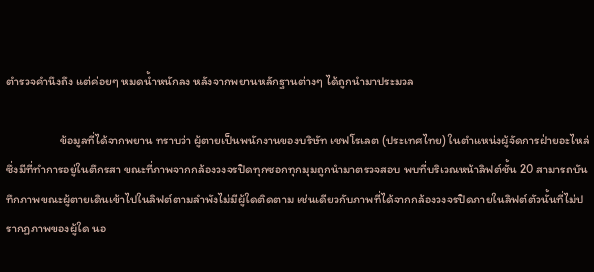ตำรวจคำนึงถึง แต่ค่อยๆ หมดน้ำหนักลง หลังจากพยานหลักฐานต่างๆ ได้ถูกนำมาประมวล

                    ข้อมูลที่ได้จากพยาน ทราบว่า ผู้ตายเป็นพนักงานของบริษัท เชฟโรเลต (ประเทศไทย) ในตำแหน่งผู้จัดการฝ่ายอะไหล่ ซึ่งมีที่ทำการอยู่ในตึกรสา ขณะที่ภาพจากกล้องวงจรปิดทุกซอกทุกมุมถูกนำมาตรวจสอบ พบที่บริเวณหน้าลิฟต์ชั้น 20 สามารถบันทึกภาพขณะผู้ตายเดินเข้าไปในลิฟต์ตามลำพังไม่มีผู้ใดติดตาม เช่นเดียวกับภาพที่ได้จากกล้องวงจรปิดภายในลิฟต์ตัวนั้นที่ไม่ปรากฏภาพของผู้ใด นอ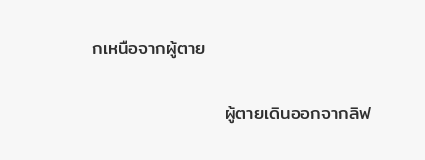กเหนือจากผู้ตาย

                    ผู้ตายเดินออกจากลิฟ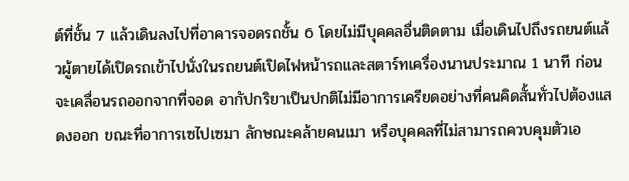ต์ที่ชั้น 7 แล้วเดินลงไปที่อาคารจอดรถชั้น 6 โดยไม่มีบุคคลอื่นติดตาม เมื่อเดินไปถึงรถยนต์แล้วผู้ตายได้เปิดรถเข้าไปนั่งในรถยนต์เปิดไฟหน้ารถและสตาร์ทเครื่องนานประมาณ 1 นาที ก่อนจะเคลื่อนรถออกจากที่จอด อากัปกริยาเป็นปกติไม่มีอาการเครียดอย่างที่คนคิดสั้นทั่วไปต้องแสดงออก ขณะที่อาการเซไปเซมา ลักษณะคล้ายคนเมา หรือบุคคลที่ไม่สามารถควบคุมตัวเอ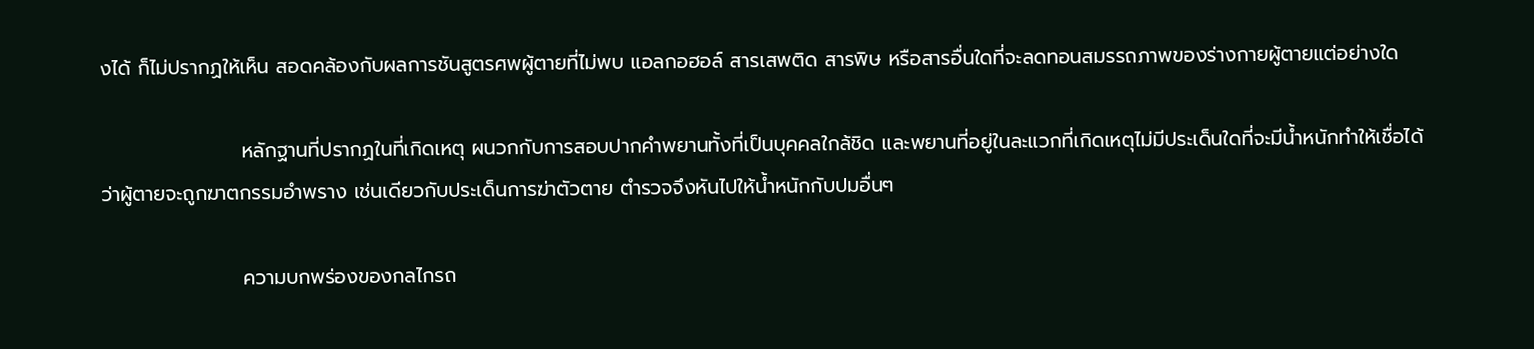งได้ ก็ไม่ปรากฏให้เห็น สอดคล้องกับผลการชันสูตรศพผู้ตายที่ไม่พบ แอลกอฮอล์ สารเสพติด สารพิษ หรือสารอื่นใดที่จะลดทอนสมรรถภาพของร่างกายผู้ตายแต่อย่างใด

                    หลักฐานที่ปรากฏในที่เกิดเหตุ ผนวกกับการสอบปากคำพยานทั้งที่เป็นบุคคลใกล้ชิด และพยานที่อยู่ในละแวกที่เกิดเหตุไม่มีประเด็นใดที่จะมีน้ำหนักทำให้เชื่อได้ว่าผู้ตายจะถูกฆาตกรรมอำพราง เช่นเดียวกับประเด็นการฆ่าตัวตาย ตำรวจจึงหันไปให้น้ำหนักกับปมอื่นๆ

                    ความบกพร่องของกลไกรถ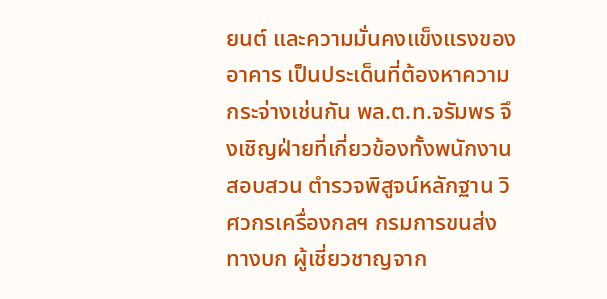ยนต์ และความมั่นคงแข็งแรงของอาคาร เป็นประเด็นที่ต้องหาความกระจ่างเช่นกัน พล.ต.ท.จรัมพร จึงเชิญฝ่ายที่เกี่ยวข้องทั้งพนักงานสอบสวน ตำรวจพิสูจน์หลักฐาน วิศวกรเครื่องกลฯ กรมการขนส่งทางบก ผู้เชี่ยวชาญจาก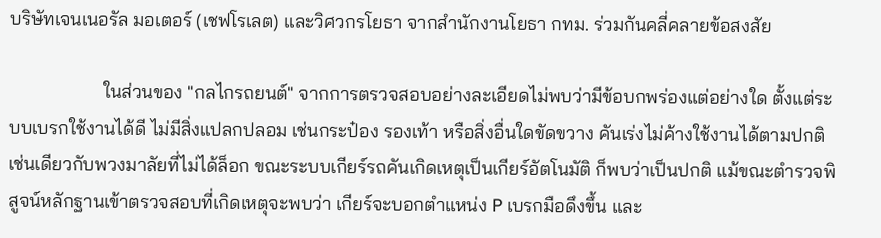บริษัทเจนเนอรัล มอเตอร์ (เชฟโรเลต) และวิศวกรโยธา จากสำนักงานโยธา กทม. ร่วมกันคลี่คลายข้อสงสัย

                    ในส่วนของ "กลไกรถยนต์" จากการตรวจสอบอย่างละเอียดไม่พบว่ามีข้อบกพร่องแต่อย่างใด ตั้งแต่ระบบเบรกใช้งานได้ดี ไม่มีสิ่งแปลกปลอม เช่นกระป๋อง รองเท้า หรือสิ่งอื่นใดขัดขวาง คันเร่งไม่ค้างใช้งานได้ตามปกติ เช่นเดียวกับพวงมาลัยที่ไม่ได้ล็อก ขณะระบบเกียร์รถคันเกิดเหตุเป็นเกียร์อัตโนมัติ ก็พบว่าเป็นปกติ แม้ขณะตำรวจพิสูจน์หลักฐานเข้าตรวจสอบที่เกิดเหตุจะพบว่า เกียร์จะบอกตำแหน่ง P เบรกมือดึงขึ้น และ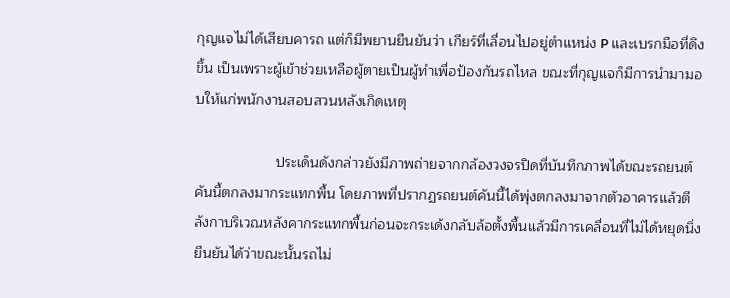กุญแจไม่ได้เสียบคารถ แต่ก็มีพยานยืนยันว่า เกียร์ที่เลื่อนไปอยู่ตำแหน่ง P และเบรกมือที่ดึงขึ้น เป็นเพราะผู้เข้าช่วยเหลือผู้ตายเป็นผู้ทำเพื่อป้องกันรถไหล ขณะที่กุญแจก็มีการนำมามอบให้แก่พนักงานสอบสวนหลังเกิดเหตุ

                    ประเด็นดังกล่าวยังมีภาพถ่ายจากกล้องวงจรปิดที่บันทึกภาพได้ขณะรถยนต์คันนี้ตกลงมากระแทกพื้น โดยภาพที่ปรากฏรถยนต์คันนี้ได้พุ่งตกลงมาจากตัวอาคารแล้วตีลังกาบริเวณหลังคากระแทกพื้นก่อนจะกระเด้งกลับล้อตั้งพื้นแล้วมีการเคลื่อนที่ไม่ได้หยุดนิ่ง ยืนยันได้ว่าขณะนั้นรถไม่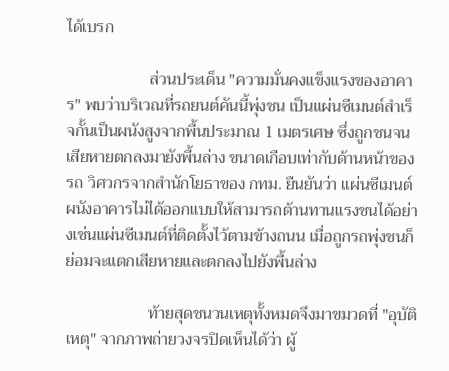ได้เบรก

                    ส่วนประเด็น "ความมั่นคงแข็งแรงของอาคาร" พบว่าบริเวณที่รถยนต์คันนี้พุ่งชน เป็นแผ่นซีเมนต์สำเร็จกั้นเป็นผนังสูงจากพื้นประมาณ 1 เมตรเศษ ซึ่งถูกชนจนเสียหายตกลงมายังพื้นล่าง ขนาดเกือบเท่ากับด้านหน้าของรถ วิศวกรจากสำนักโยธาของ กทม. ยืนยันว่า แผ่นซีเมนต์ผนังอาคารไม่ได้ออกแบบให้สามารถต้านทานแรงชนได้อย่างเช่นแผ่นซีเมนต์ที่ติดตั้งไว้ตามข้างถนน เมื่อถูกรถพุ่งชนก็ย่อมจะแตกเสียหายและตกลงไปยังพื้นล่าง

                    ท้ายสุดชนวนเหตุทั้งหมดจึงมาขมวดที่ "อุบัติเหตุ" จากภาพถ่ายวงจรปิดเห็นได้ว่า ผู้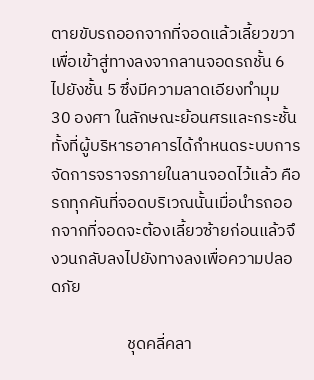ตายขับรถออกจากที่จอดแล้วเลี้ยวขวาเพื่อเข้าสู่ทางลงจากลานจอดรถชั้น 6 ไปยังชั้น 5 ซึ่งมีความลาดเอียงทำมุม 30 องศา ในลักษณะย้อนศรและกระชั้น ทั้งที่ผู้บริหารอาคารได้กำหนดระบบการจัดการจราจรภายในลานจอดไว้แล้ว คือรถทุกคันที่จอดบริเวณนั้นเมื่อนำรถออกจากที่จอดจะต้องเลี้ยวซ้ายก่อนแล้วจึงวนกลับลงไปยังทางลงเพื่อความปลอดภัย

                    ชุดคลี่คลา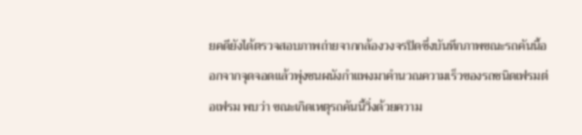ยคดียังได้ตรวจสอบภาพถ่ายจากกล้องวงจรปิดซึ่งบันทึกภาพขณะรถคันนี้ออกจากจุดจอดแล้วพุ่งชนผนังกำแพงมาคำนวณความเร็วของรถชนิดเฟรมต่อเฟรม พบว่า ขณะเกิดเหตุรถคันนี้วิ่งด้วยความ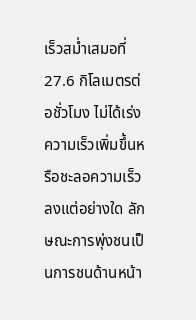เร็วสม่ำเสมอที่ 27.6 กิโลเมตรต่อชั่วโมง ไม่ได้เร่งความเร็วเพิ่มขึ้นหรือชะลอความเร็วลงแต่อย่างใด ลักษณะการพุ่งชนเป็นการชนด้านหน้า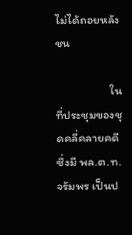ไม่ได้ถอยหลังชน

                    ในที่ประชุมของชุดคลี่คลายคดี ซึ่งมี พล.ต.ท.จรัมพร เป็นป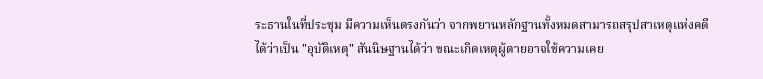ระธานในที่ประชุม มีความเห็นตรงกันว่า จากพยานหลักฐานทั้งหมดสามารถสรุปสาเหตุแห่งคดีได้ว่าเป็น "อุบัติเหตุ" สันนิษฐานได้ว่า ขณะเกิดเหตุผู้ตายอาจใช้ความเคย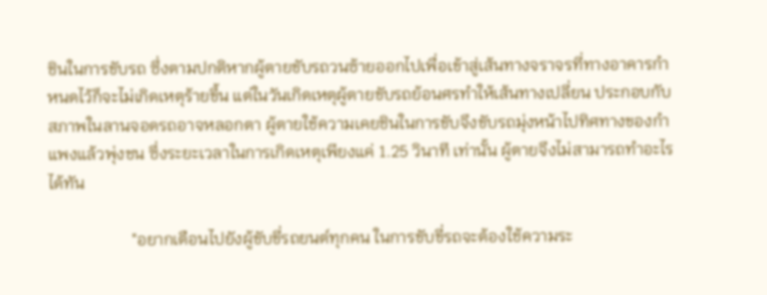ชินในการขับรถ ซึ่งตามปกติหากผู้ตายขับรถวนซ้ายออกไปเพื่อเข้าสู่เส้นทางจราจรที่ทางอาคารกำหนดไว้ก็จะไม่เกิดเหตุร้ายขึ้น แต่ในวันเกิดเหตุผู้ตายขับรถย้อนศรทำให้เส้นทางเปลี่ยน ประกอบกับสภาพในลานจอดรถอาจหลอกตา ผู้ตายใช้ความเคยชินในการขับจึงขับรถมุ่งหน้าไปทิศทางของกำแพงแล้วพุ่งชน ซึ่งระยะเวลาในการเกิดเหตุเพียงแค่ 1.25 วินาที เท่านั้น ผู้ตายจึงไม่สามารถทำอะไรได้ทัน

                    "อยากเตือนไปยังผู้ขับขี่รถยนต์ทุกคน ในการขับขี่รถจะต้องใช้ความระ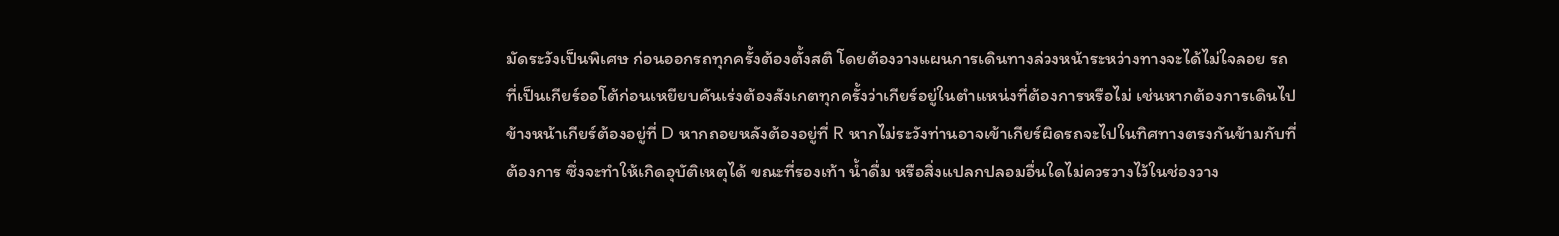มัดระวังเป็นพิเศษ ก่อนออกรถทุกครั้งต้องตั้งสติ โดยต้องวางแผนการเดินทางล่วงหน้าระหว่างทางจะได้ไม่ใจลอย รถที่เป็นเกียร์ออโต้ก่อนเหยียบคันเร่งต้องสังเกตทุกครั้งว่าเกียร์อยู่ในตำแหน่งที่ต้องการหรือไม่ เช่นหากต้องการเดินไปข้างหน้าเกียร์ต้องอยู่ที่ D หากถอยหลังต้องอยู่ที่ R หากไม่ระวังท่านอาจเข้าเกียร์ผิดรถจะไปในทิศทางตรงกันข้ามกับที่ต้องการ ซึ่งจะทำให้เกิดอุบัติเหตุได้ ขณะที่รองเท้า น้ำดื่ม หรือสิ่งแปลกปลอมอื่นใดไม่ควรวางไว้ในช่องวาง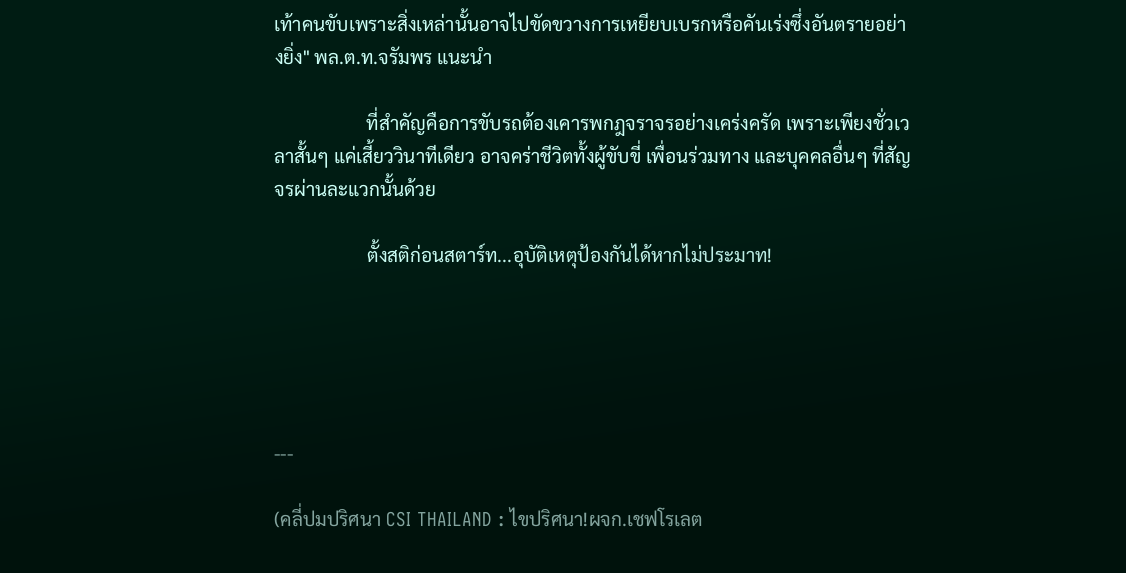เท้าคนขับเพราะสิ่งเหล่านั้นอาจไปขัดขวางการเหยียบเบรกหรือคันเร่งซึ่งอันตรายอย่างยิ่ง" พล.ต.ท.จรัมพร แนะนำ

                    ที่สำคัญคือการขับรถต้องเคารพกฎจราจรอย่างเคร่งครัด เพราะเพียงชั่วเวลาสั้นๆ แค่เสี้ยววินาทีเดียว อาจคร่าชีวิตทั้งผู้ขับขี่ เพื่อนร่วมทาง และบุคคลอื่นๆ ที่สัญจรผ่านละแวกนั้นด้วย

                    ตั้งสติก่อนสตาร์ท...อุบัติเหตุป้องกันได้หากไม่ประมาท!





---

(คลี่ปมปริศนา CSI THAILAND : ไขปริศนา!ผจก.เชฟโรเลต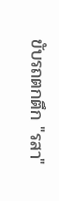ขับรถตกตึก "รสา"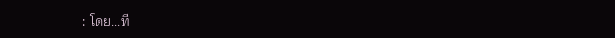: โดย...ที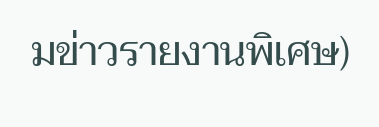มข่าวรายงานพิเศษ)